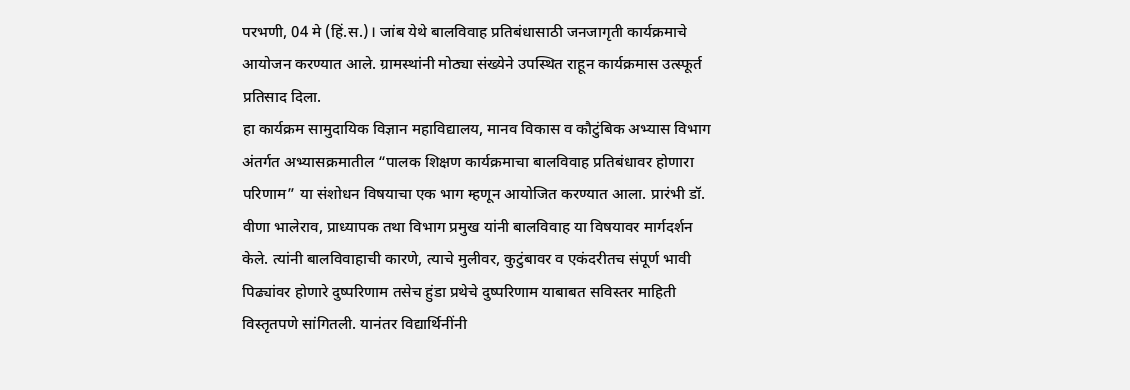परभणी, 04 मे (हिं.स.)। जांब येथे बालविवाह प्रतिबंधासाठी जनजागृती कार्यक्रमाचे आयोजन करण्यात आले. ग्रामस्थांनी मोठ्या संख्येने उपस्थित राहून कार्यक्रमास उत्स्फूर्त प्रतिसाद दिला.
हा कार्यक्रम सामुदायिक विज्ञान महाविद्यालय, मानव विकास व कौटुंबिक अभ्यास विभाग अंतर्गत अभ्यासक्रमातील “पालक शिक्षण कार्यक्रमाचा बालविवाह प्रतिबंधावर होणारा परिणाम” या संशोधन विषयाचा एक भाग म्हणून आयोजित करण्यात आला. प्रारंभी डॉ. वीणा भालेराव, प्राध्यापक तथा विभाग प्रमुख यांनी बालविवाह या विषयावर मार्गदर्शन केले. त्यांनी बालविवाहाची कारणे, त्याचे मुलीवर, कुटुंबावर व एकंदरीतच संपूर्ण भावी पिढ्यांवर होणारे दुष्परिणाम तसेच हुंडा प्रथेचे दुष्परिणाम याबाबत सविस्तर माहिती विस्तृतपणे सांगितली. यानंतर विद्यार्थिनींनी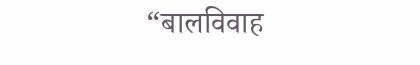“बालविवाह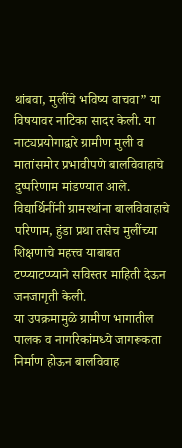थांबवा, मुलींचे भविष्य वाचवा” या विषयावर नाटिका सादर केली. या नाट्यप्रयोगाद्वारे ग्रामीण मुली व मातांसमोर प्रभावीपणे बालविवाहाचे दुष्परिणाम मांडण्यात आले. विद्यार्थिनींनी ग्रामस्थांना बालविवाहाचे परिणाम, हुंडा प्रथा तसेच मुलींच्या शिक्षणाचे महत्त्व याबाबत टप्प्याटप्प्याने सविस्तर माहिती देऊन जनजागृती केली.
या उपक्रमामुळे ग्रामीण भागातील पालक व नागरिकांमध्ये जागरूकता निर्माण होऊन बालविवाह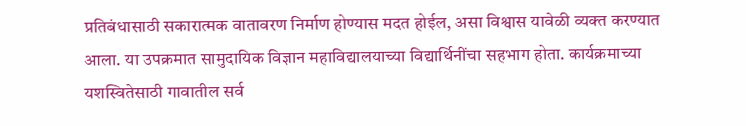प्रतिबंधासाठी सकारात्मक वातावरण निर्माण होण्यास मदत होईल, असा विश्वास यावेळी व्यक्त करण्यात आला. या उपक्रमात सामुदायिक विज्ञान महाविद्यालयाच्या विद्यार्थिनींचा सहभाग होता. कार्यक्रमाच्या यशस्वितेसाठी गावातील सर्व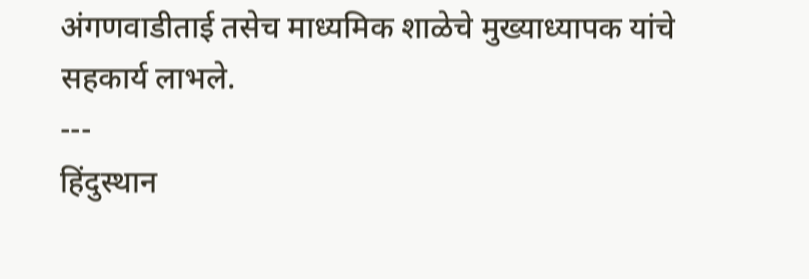अंगणवाडीताई तसेच माध्यमिक शाळेचे मुख्याध्यापक यांचे सहकार्य लाभले.
---
हिंदुस्थान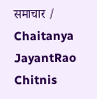समाचार / Chaitanya JayantRao Chitnis